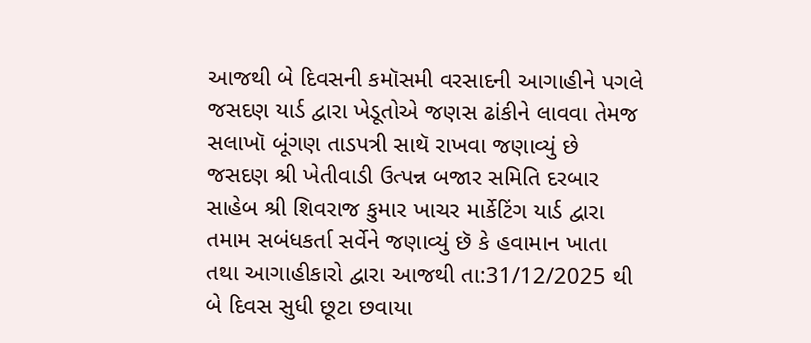આજથી બે દિવસની કમૉસમી વરસાદની આગાહીને પગલે જસદણ યાર્ડ દ્વારા ખેડૂતોએ જણસ ઢાંકીને લાવવા તેમજ સલાખૉ બૂંગણ તાડપત્રી સાથૅ રાખવા જણાવ્યું છે
જસદણ શ્રી ખેતીવાડી ઉત્પન્ન બજાર સમિતિ દરબાર સાહેબ શ્રી શિવરાજ કુમાર ખાચર માર્કેટિંગ યાર્ડ દ્વારા તમામ સબંધકર્તા સર્વેને જણાવ્યું છૅ કે હવામાન ખાતા તથા આગાહીકારો દ્વારા આજથી તા:31/12/2025 થી બે દિવસ સુધી છૂટા છવાયા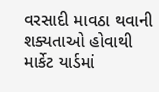વરસાદી માવઠા થવાની શક્યતાઓ હોવાથી માર્કેટ યાર્ડમાં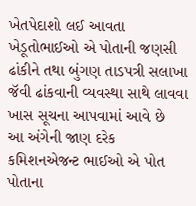ખેતપેદાશો લઈ આવતા ખેડૂતોભાઈઓ એ પોતાની જણસી ઢાંકીને તથા બુંગણ તાડપત્રી સલાખા જૅવી ઢાંકવાની વ્યવસ્થા સાથે લાવવા ખાસ સૂચના આપવામાં આવે છે
આ અંગેની જાણ દરેક કમિશનએજન્ટ ભાઈઓ એ પોત પોતાના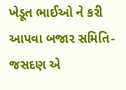ખેડૂત ભાઈઓ ને કરી આપવા બજાર સમિતિ- જસદણ એ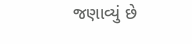જણાવ્યું છે